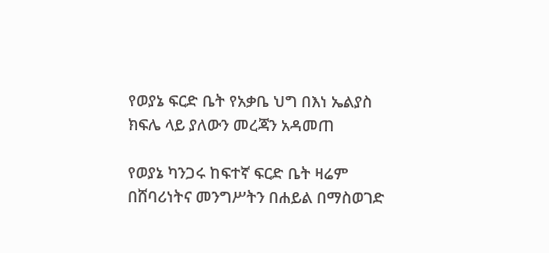የወያኔ ፍርድ ቤት የአቃቤ ህግ በእነ ኤልያስ ክፍሌ ላይ ያለውን መረጃን አዳመጠ

የወያኔ ካንጋሩ ከፍተኛ ፍርድ ቤት ዛሬም በሸባሪነትና መንግሥትን በሐይል በማስወገድ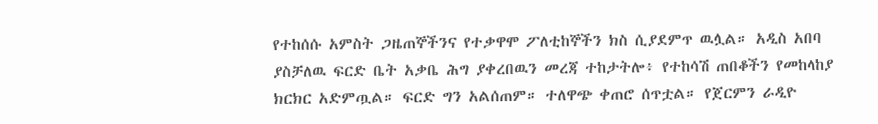የተከሰሱ አምስት ጋዜጠኞችንና የተቃዋሞ ፖለቲከኞችን ክስ ሲያደምጥ ዉሏል። አዲስ አበባ ያስቻለዉ ፍርድ ቤት አቃቤ ሕግ ያቀረበዉን መረጃ ተከታትሎ፥ የተከሳሽ ጠበቆችን የመከላከያ ክርክር አድምጧል። ፍርድ ግን አልሰጠም። ተለዋጭ ቀጠሮ ሰጥቷል። የጀርምን ራዲዮ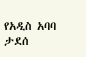የአዲስ አባባ ታደሰ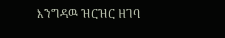እንግዳዉ ዝርዝር ዘገባ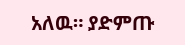አለዉ። ያድምጡ